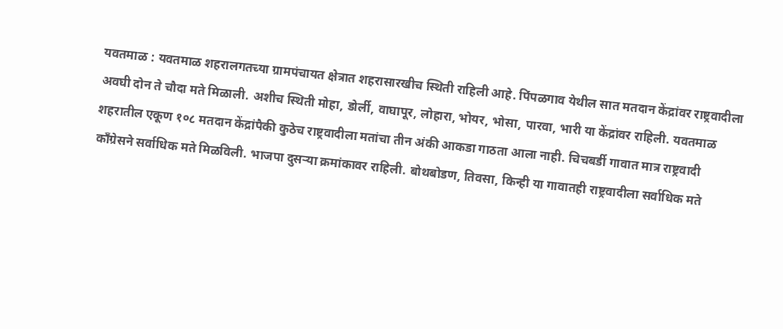यवतमाळ : यवतमाळ शहरालगतच्या ग्रामपंचायत क्षेत्रात शहरासारखीच स्थिती राहिली आहे. पिंपळगाव येथील सात मतदान केंद्रांवर राष्ट्रवादीला अवघी दोन ते चौदा मते मिळाली. अशीच स्थिती मोहा, डोर्ली, वाघापूर, लोहारा, भोयर, भोसा, पारवा, भारी या केंद्रांवर राहिली. यवतमाळ शहरातील एकूण १०८ मतदान केंद्रांपैकी कुठेच राष्ट्रवादीला मतांचा तीन अंकी आकडा गाठता आला नाही. चिचबर्डी गावात मात्र राष्ट्रवादी काँग्रेसने सर्वाधिक मते मिळविली. भाजपा दुसऱ्या क्रमांकावर राहिली. बोथबोडण, तिवसा, किन्ही या गावातही राष्ट्रवादीला सर्वाधिक मते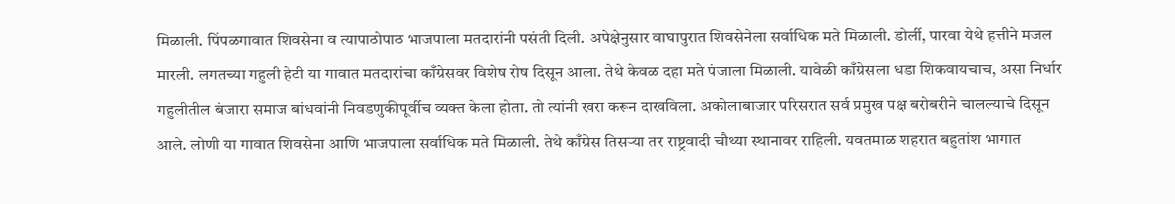मिळाली. पिंपळगावात शिवसेना व त्यापाठोपाठ भाजपाला मतदारांनी पसंती दिली. अपेक्षेनुसार वाघापुरात शिवसेनेला सर्वाधिक मते मिळाली. डोर्ली, पारवा येथे हत्तीने मजल मारली. लगतच्या गहुली हेटी या गावात मतदारांचा काँग्रेसवर विशेष रोष दिसून आला. तेथे केवळ दहा मते पंजाला मिळाली. यावेळी काँग्रेसला धडा शिकवायचाच, असा निर्धार गहुलीतील बंजारा समाज बांधवांनी निवडणुकीपूर्वीच व्यक्त केला होता. तो त्यांनी खरा करून दाखविला. अकोलाबाजार परिसरात सर्व प्रमुख पक्ष बरोबरीने चालल्याचे दिसून आले. लोणी या गावात शिवसेना आणि भाजपाला सर्वाधिक मते मिळाली. तेथे काँग्रेस तिसऱ्या तर राष्ट्रवादी चौथ्या स्थानावर राहिली. यवतमाळ शहरात बहुतांश भागात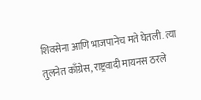शिवसेना आणि भाजपानेच मते घेतली. त्या तुलनेत काँग्रेस, राष्ट्रवादी मायनस ठरले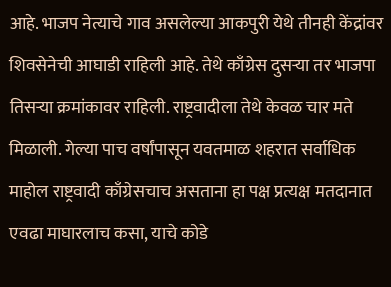आहे. भाजप नेत्याचे गाव असलेल्या आकपुरी येथे तीनही केंद्रांवर शिवसेनेची आघाडी राहिली आहे. तेथे काँग्रेस दुसऱ्या तर भाजपा तिसऱ्या क्रमांकावर राहिली. राष्ट्रवादीला तेथे केवळ चार मते मिळाली. गेल्या पाच वर्षांपासून यवतमाळ शहरात सर्वाधिक माहोल राष्ट्रवादी काँग्रेसचाच असताना हा पक्ष प्रत्यक्ष मतदानात एवढा माघारलाच कसा, याचे कोडे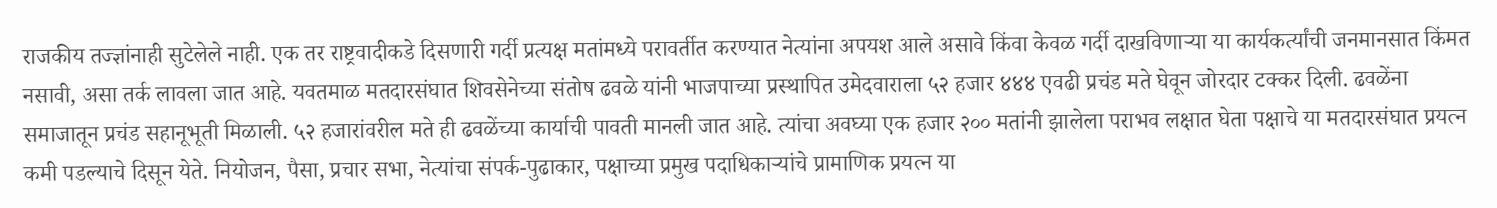राजकीय तज्ज्ञांनाही सुटेलेले नाही. एक तर राष्ट्रवादीकडे दिसणारी गर्दी प्रत्यक्ष मतांमध्ये परावर्तीत करण्यात नेत्यांना अपयश आले असावे किंवा केवळ गर्दी दाखविणाऱ्या या कार्यकर्त्यांची जनमानसात किंमत नसावी, असा तर्क लावला जात आहे. यवतमाळ मतदारसंघात शिवसेनेच्या संतोष ढवळे यांनी भाजपाच्या प्रस्थापित उमेदवाराला ५२ हजार ४४४ एवढी प्रचंड मते घेवून जोरदार टक्कर दिली. ढवळेंना समाजातून प्रचंड सहानूभूती मिळाली. ५२ हजारांवरील मते ही ढवळेंच्या कार्याची पावती मानली जात आहे. त्यांचा अवघ्या एक हजार २०० मतांनी झालेला पराभव लक्षात घेता पक्षाचे या मतदारसंघात प्रयत्न कमी पडल्याचे दिसून येते. नियोजन, पैसा, प्रचार सभा, नेत्यांचा संपर्क-पुढाकार, पक्षाच्या प्रमुख पदाधिकाऱ्यांचे प्रामाणिक प्रयत्न या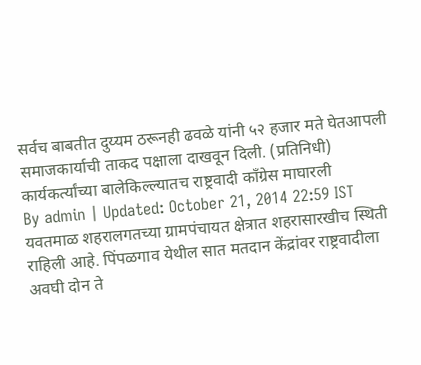सर्वच बाबतीत दुय्यम ठरूनही ढवळे यांनी ५२ हजार मते घेतआपली समाजकार्याची ताकद पक्षाला दाखवून दिली. (प्रतिनिधी)
कार्यकर्त्यांच्या बालेकिल्ल्यातच राष्ट्रवादी काँग्रेस माघारली
By admin | Updated: October 21, 2014 22:59 IST
यवतमाळ शहरालगतच्या ग्रामपंचायत क्षेत्रात शहरासारखीच स्थिती राहिली आहे. पिंपळगाव येथील सात मतदान केंद्रांवर राष्ट्रवादीला अवघी दोन ते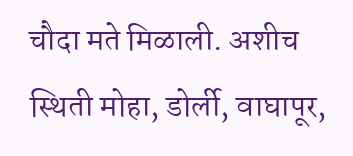चौदा मते मिळाली. अशीच स्थिती मोहा, डोर्ली, वाघापूर,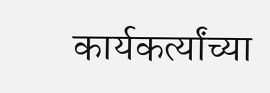कार्यकर्त्यांच्या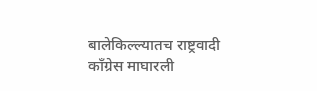बालेकिल्ल्यातच राष्ट्रवादी काँग्रेस माघारली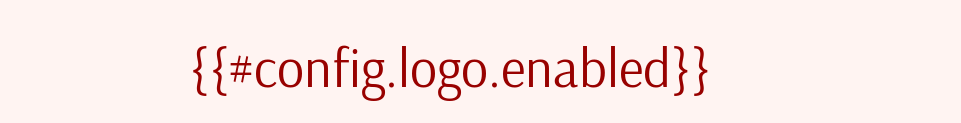{{#config.logo.enabled}}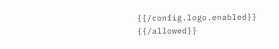{{/config.logo.enabled}}
{{/allowed}}